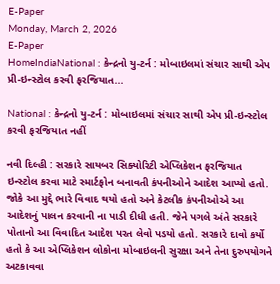E-Paper
Monday, March 2, 2026
E-Paper
HomeIndiaNational : કેન્દ્રનો યુ-ટર્ન : મોબાઇલમાં સંચાર સાથી એપ પ્રી-ઇન્સ્ટોલ કરવી ફરજિયાત...

National : કેન્દ્રનો યુ-ટર્ન : મોબાઇલમાં સંચાર સાથી એપ પ્રી-ઇન્સ્ટોલ કરવી ફરજિયાત નહીં

નવી દિલ્હી : સરકારે સાયબર સિક્યોરિટી એપ્લિકેશન ફરજિયાત ઇન્સ્ટોલ કરવા માટે સ્માર્ટફોન બનાવતી કંપનીઓને આદેશ આપ્યો હતો. જોકે આ મુદ્દે ભારે વિવાદ થયો હતો અને કેટલીક કંપનીઓએ આ આદેશનું પાલન કરવાની ના પાડી દીધી હતી. જેને પગલે અંતે સરકારે પોતાનો આ વિવાદિત આદેશ પરત લેવો પડયો હતો. સરકારે દાવો કર્યો હતો કે આ એપ્લિકેશન લોકોના મોબાઇલની સુરક્ષા અને તેના દુરુપયોગને અટકાવવા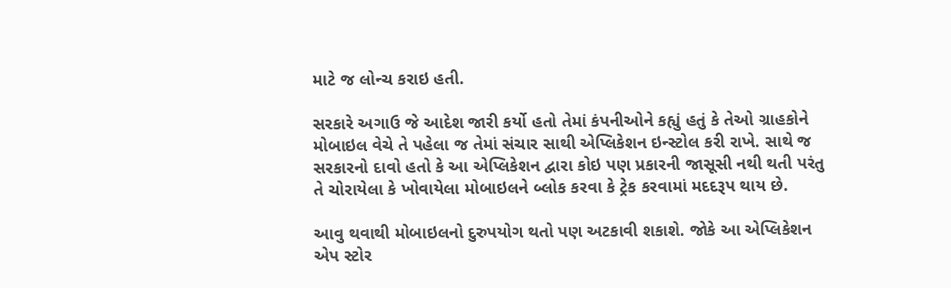માટે જ લોન્ચ કરાઇ હતી.

સરકારે અગાઉ જે આદેશ જારી કર્યો હતો તેમાં કંપનીઓને કહ્યું હતું કે તેઓ ગ્રાહકોને મોબાઇલ વેચે તે પહેલા જ તેમાં સંચાર સાથી એપ્લિકેશન ઇન્સ્ટોલ કરી રાખે. સાથે જ સરકારનો દાવો હતો કે આ એપ્લિકેશન દ્વારા કોઇ પણ પ્રકારની જાસૂસી નથી થતી પરંતુ તે ચોરાયેલા કે ખોવાયેલા મોબાઇલને બ્લોક કરવા કે ટ્રેક કરવામાં મદદરૂપ થાય છે.

આવુ થવાથી મોબાઇલનો દુરુપયોગ થતો પણ અટકાવી શકાશે. જોકે આ એપ્લિકેશન એપ સ્ટોર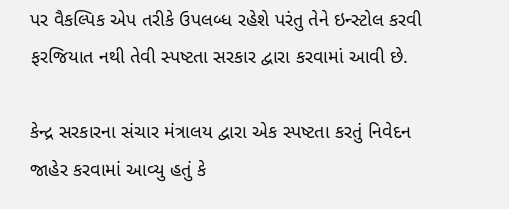પર વૈકલ્પિક એપ તરીકે ઉપલબ્ધ રહેશે પરંતુ તેને ઇન્સ્ટોલ કરવી ફરજિયાત નથી તેવી સ્પષ્ટતા સરકાર દ્વારા કરવામાં આવી છે.

કેન્દ્ર સરકારના સંચાર મંત્રાલય દ્વારા એક સ્પષ્ટતા કરતું નિવેદન જાહેર કરવામાં આવ્યુ હતું કે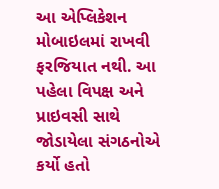આ એપ્લિકેશન મોબાઇલમાં રાખવી ફરજિયાત નથી. આ પહેલા વિપક્ષ અને પ્રાઇવસી સાથે જોડાયેલા સંગઠનોએ કર્યો હતો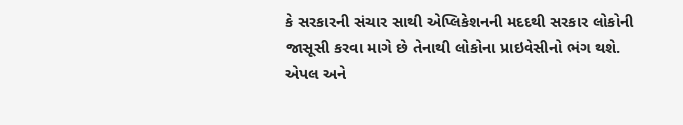કે સરકારની સંચાર સાથી એપ્લિકેશનની મદદથી સરકાર લોકોની જાસૂસી કરવા માગે છે તેનાથી લોકોના પ્રાઇવેસીનો ભંગ થશે. એપલ અને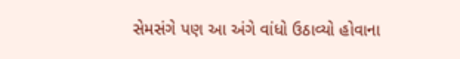સેમસંગે પણ આ અંગે વાંધો ઉઠાવ્યો હોવાના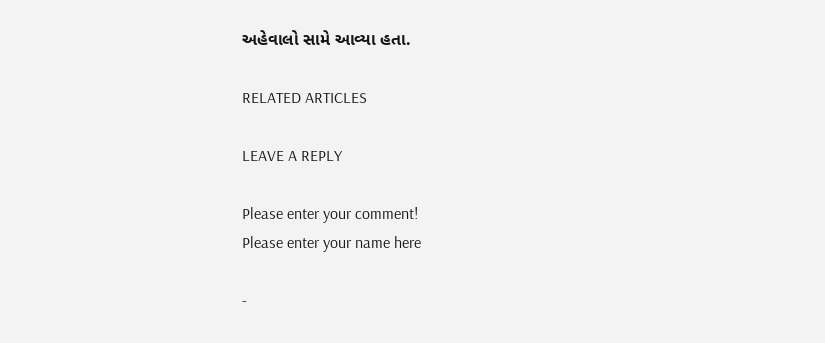અહેવાલો સામે આવ્યા હતા.

RELATED ARTICLES

LEAVE A REPLY

Please enter your comment!
Please enter your name here

-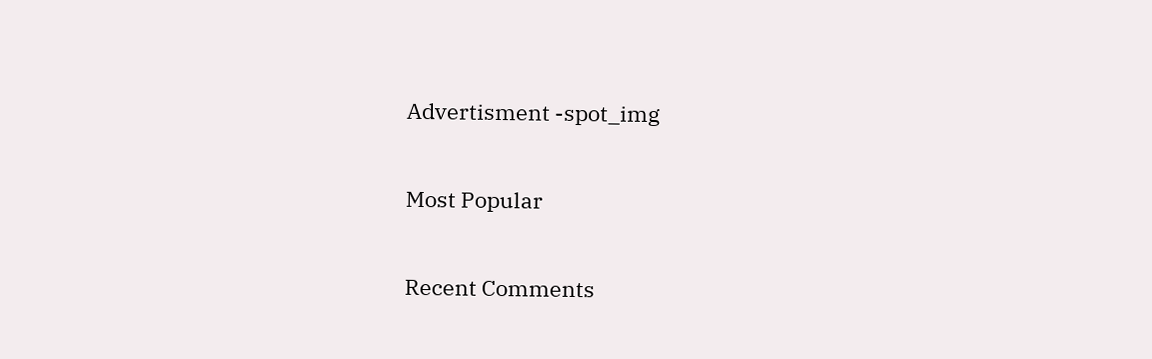Advertisment -spot_img

Most Popular

Recent Comments